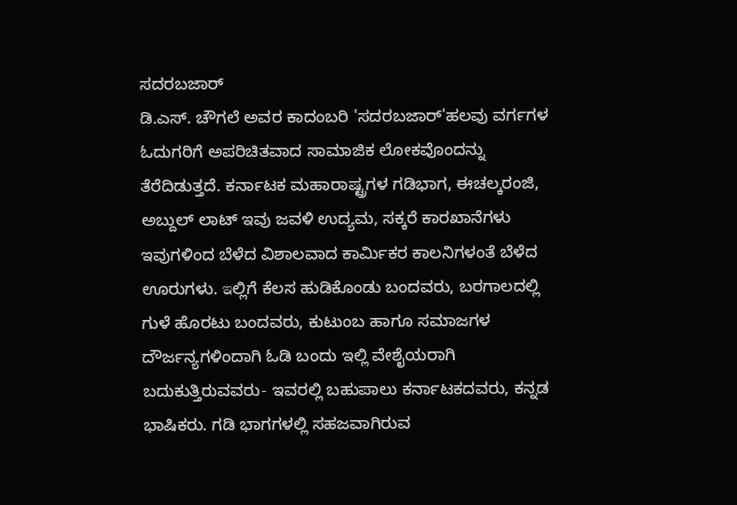ಸದರಬಜಾರ್
ಡಿ.ಎಸ್. ಚೌಗಲೆ ಅವರ ಕಾದಂಬರಿ 'ಸದರಬಜಾರ್'ಹಲವು ವರ್ಗಗಳ ಓದುಗರಿಗೆ ಅಪರಿಚಿತವಾದ ಸಾಮಾಜಿಕ ಲೋಕವೊಂದನ್ನು ತೆರೆದಿಡುತ್ತದೆ. ಕರ್ನಾಟಕ ಮಹಾರಾಷ್ಟ್ರಗಳ ಗಡಿಭಾಗ, ಈಚಲ್ಕರಂಜಿ, ಅಬ್ದುಲ್ ಲಾಟ್ ಇವು ಜವಳಿ ಉದ್ಯಮ, ಸಕ್ಕರೆ ಕಾರಖಾನೆಗಳು ಇವುಗಳಿಂದ ಬೆಳೆದ ವಿಶಾಲವಾದ ಕಾರ್ಮಿಕರ ಕಾಲನಿಗಳಂತೆ ಬೆಳೆದ ಊರುಗಳು. ఇಲ್ಲಿಗೆ ಕೆಲಸ ಹುಡಿಕೊಂಡು ಬಂದವರು, ಬರಗಾಲದಲ್ಲಿ ಗುಳೆ ಹೊರಟು ಬಂದವರು, ಕುಟುಂಬ ಹಾಗೂ ಸಮಾಜಗಳ ದೌರ್ಜನ್ಯಗಳಿಂದಾಗಿ ಓಡಿ ಬಂದು ಇಲ್ಲಿ ವೇಶೈಯರಾಗಿ ಬದುಕುತ್ತಿರುವವರು- ಇವರಲ್ಲಿ ಬಹುಪಾಲು ಕರ್ನಾಟಕದವರು, ಕನ್ನಡ ಭಾಷಿಕರು. ಗಡಿ ಭಾಗಗಳಲ್ಲಿ ಸಹಜವಾಗಿರುವ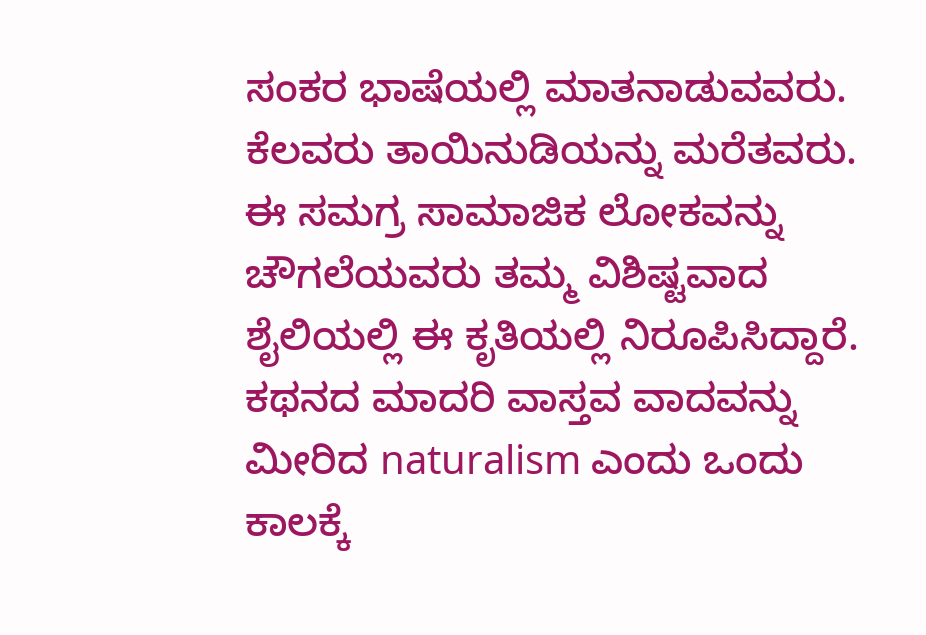ಸಂಕರ ಭಾಷೆಯಲ್ಲಿ ಮಾತನಾಡುವವರು. ಕೆಲವರು ತಾಯಿನುಡಿಯನ್ನು ಮರೆತವರು. ಈ ಸಮಗ್ರ ಸಾಮಾಜಿಕ ಲೋಕವನ್ನು ಚೌಗಲೆಯವರು ತಮ್ಮ ವಿಶಿಷ್ಟವಾದ ಶೈಲಿಯಲ್ಲಿ ಈ ಕೃತಿಯಲ್ಲಿ ನಿರೂಪಿಸಿದ್ದಾರೆ. ಕಥನದ ಮಾದರಿ ವಾಸ್ತವ ವಾದವನ್ನು ಮೀರಿದ naturalism ಎಂದು ಒಂದು ಕಾಲಕ್ಕೆ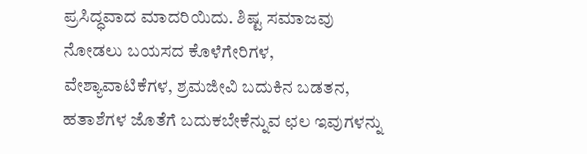ಪ್ರಸಿದ್ಧವಾದ ಮಾದರಿಯಿದು. ಶಿಷ್ಟ ಸಮಾಜವು ನೋಡಲು ಬಯಸದ ಕೊಳೆಗೇರಿಗಳ, ವೇಶ್ಯಾವಾಟಿಕೆಗಳ, ಶ್ರಮಜೀವಿ ಬದುಕಿನ ಬಡತನ, ಹತಾಶೆಗಳ ಜೊತೆಗೆ ಬದುಕಬೇಕೆನ್ನುವ ಛಲ ಇವುಗಳನ್ನು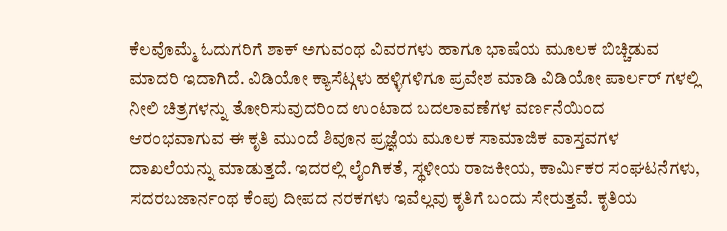ಕೆಲವೊಮ್ಮೆ ಓದುಗರಿಗೆ ಶಾಕ್ ಅಗುವಂಥ ವಿವರಗಳು ಹಾಗೂ ಭಾಷೆಯ ಮೂಲಕ ಬಿಚ್ಚಿಡುವ ಮಾದರಿ ಇದಾಗಿದೆ. ವಿಡಿಯೋ ಕ್ಯಾಸೆಟ್ಗಳು ಹಳ್ಳಿಗಳಿಗೂ ಪ್ರವೇಶ ಮಾಡಿ ವಿಡಿಯೋ ಪಾರ್ಲರ್ ಗಳಲ್ಲಿ ನೀಲಿ ಚಿತ್ರಗಳನ್ನು ತೋರಿಸುವುದರಿಂದ ಉಂಟಾದ ಬದಲಾವಣೆಗಳ ವರ್ಣನೆಯಿಂದ ಆರಂಭವಾಗುವ ಈ ಕೃತಿ ಮುಂದೆ ಶಿವೂನ ಪ್ರಜ್ಞೆಯ ಮೂಲಕ ಸಾಮಾಜಿಕ ವಾಸ್ತವಗಳ ದಾಖಲೆಯನ್ನು ಮಾಡುತ್ತದೆ. ಇದರಲ್ಲಿ ಲೈಂಗಿಕತೆ, ಸ್ಥಳೀಯ ರಾಜಕೀಯ, ಕಾರ್ಮಿಕರ ಸಂಘಟನೆಗಳು, ಸದರಬಜಾರ್ನಂಥ ಕೆಂಪು ದೀಪದ ನರಕಗಳು ಇವೆಲ್ಲವು ಕೃತಿಗೆ ಬಂದು ಸೇರುತ್ತವೆ. ಕೃತಿಯ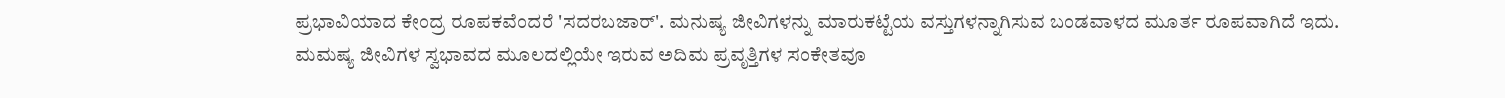ಪ್ರಭಾವಿಯಾದ ಕೇಂದ್ರ ರೂಪಕವೆಂದರೆ 'ಸದರಬಜಾರ್'. ಮನುಷ್ಯ ಜೀವಿಗಳನ್ನು ಮಾರುಕಟ್ಟೆಯ ವಸ್ತುಗಳನ್ನಾಗಿಸುವ ಬಂಡವಾಳದ ಮೂರ್ತ ರೂಪವಾಗಿದೆ ಇದು. ಮಮಷ್ಯ ಜೀವಿಗಳ ಸ್ವಭಾವದ ಮೂಲದಲ್ಲಿಯೇ ಇರುವ ಅದಿಮ ಪ್ರವೃತ್ತಿಗಳ ಸಂಕೇತವೂ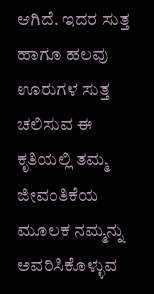ಆಗಿದೆ. ಇದರ ಸುತ್ತ ಹಾಗೂ ಹಲವು ಊರುಗಳ ಸುತ್ತ ಚಲಿಸುವ ಈ ಕೃತಿಯಲ್ಲಿ ತಮ್ಮ ಜೀವಂತಿಕೆಯ ಮೂಲಕ ನಮ್ಮನ್ನು ಅವರಿಸಿಕೊಳ್ಳುವ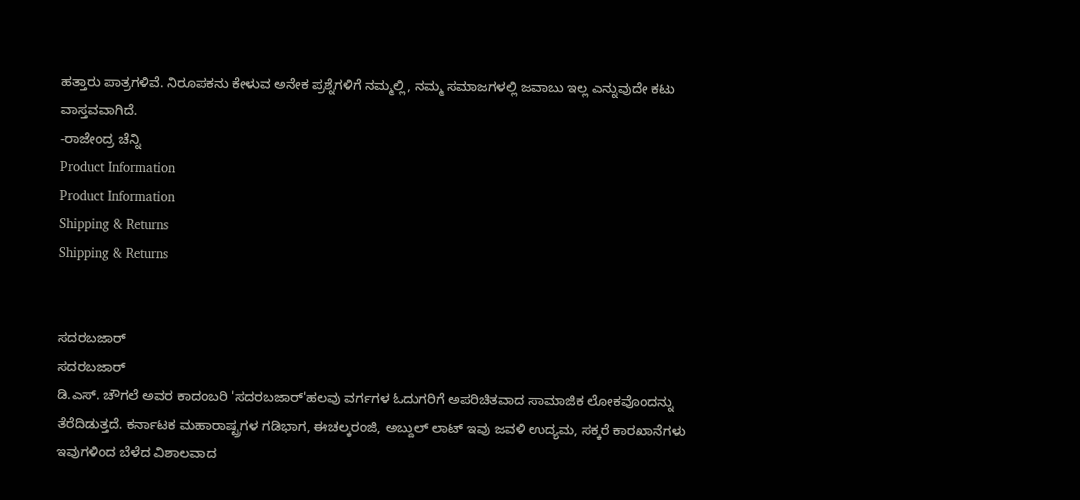ಹತ್ತಾರು ಪಾತ್ರಗಳಿವೆ. ನಿರೂಪಕನು ಕೇಳುವ ಅನೇಕ ಪ್ರಶ್ನೆಗಳಿಗೆ ನಮ್ಮಲ್ಲಿ, ನಮ್ಮ ಸಮಾಜಗಳಲ್ಲಿ ಜವಾಬು ಇಲ್ಲ ಎನ್ನುವುದೇ ಕಟು ವಾಸ್ತವವಾಗಿದೆ.
-ರಾಜೇಂದ್ರ ಚೆನ್ನಿ
Product Information
Product Information
Shipping & Returns
Shipping & Returns


ಸದರಬಜಾರ್
ಸದರಬಜಾರ್
ಡಿ.ಎಸ್. ಚೌಗಲೆ ಅವರ ಕಾದಂಬರಿ 'ಸದರಬಜಾರ್'ಹಲವು ವರ್ಗಗಳ ಓದುಗರಿಗೆ ಅಪರಿಚಿತವಾದ ಸಾಮಾಜಿಕ ಲೋಕವೊಂದನ್ನು ತೆರೆದಿಡುತ್ತದೆ. ಕರ್ನಾಟಕ ಮಹಾರಾಷ್ಟ್ರಗಳ ಗಡಿಭಾಗ, ಈಚಲ್ಕರಂಜಿ, ಅಬ್ದುಲ್ ಲಾಟ್ ಇವು ಜವಳಿ ಉದ್ಯಮ, ಸಕ್ಕರೆ ಕಾರಖಾನೆಗಳು ಇವುಗಳಿಂದ ಬೆಳೆದ ವಿಶಾಲವಾದ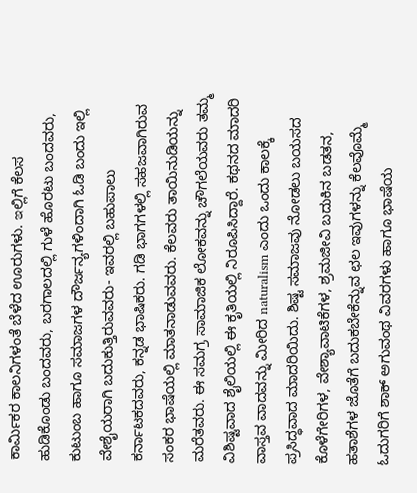ಕಾರ್ಮಿಕರ ಕಾಲನಿಗಳಂತೆ ಬೆಳೆದ ಊರುಗಳು. ఇಲ್ಲಿಗೆ ಕೆಲಸ ಹುಡಿಕೊಂಡು ಬಂದವರು, ಬರಗಾಲದಲ್ಲಿ ಗುಳೆ ಹೊರಟು ಬಂದವರು, ಕುಟುಂಬ ಹಾಗೂ ಸಮಾಜಗಳ ದೌರ್ಜನ್ಯಗಳಿಂದಾಗಿ ಓಡಿ ಬಂದು ಇಲ್ಲಿ ವೇಶೈಯರಾಗಿ ಬದುಕುತ್ತಿರುವವರು- ಇವರಲ್ಲಿ ಬಹುಪಾಲು ಕರ್ನಾಟಕದವರು, ಕನ್ನಡ ಭಾಷಿಕರು. ಗಡಿ ಭಾಗಗಳಲ್ಲಿ ಸಹಜವಾಗಿರುವ ಸಂಕರ ಭಾಷೆಯಲ್ಲಿ ಮಾತನಾಡುವವರು. ಕೆಲವರು ತಾಯಿನುಡಿಯನ್ನು ಮರೆತವರು. ಈ ಸಮಗ್ರ ಸಾಮಾಜಿಕ ಲೋಕವನ್ನು ಚೌಗಲೆಯವರು ತಮ್ಮ ವಿಶಿಷ್ಟವಾದ ಶೈಲಿಯಲ್ಲಿ ಈ ಕೃತಿಯಲ್ಲಿ ನಿರೂಪಿಸಿದ್ದಾರೆ. ಕಥನದ ಮಾದರಿ ವಾಸ್ತವ ವಾದವನ್ನು ಮೀರಿದ naturalism ಎಂದು ಒಂದು ಕಾಲಕ್ಕೆ ಪ್ರಸಿದ್ಧವಾದ ಮಾದರಿಯಿದು. ಶಿಷ್ಟ ಸಮಾಜವು ನೋಡಲು ಬಯಸದ ಕೊಳೆಗೇರಿಗಳ, ವೇಶ್ಯಾವಾಟಿಕೆಗಳ, ಶ್ರಮಜೀವಿ ಬದುಕಿನ ಬಡತನ, ಹತಾಶೆಗಳ ಜೊತೆಗೆ ಬದುಕಬೇಕೆನ್ನುವ ಛಲ ಇವುಗಳನ್ನು ಕೆಲವೊಮ್ಮೆ ಓದುಗರಿಗೆ ಶಾಕ್ ಅಗುವಂಥ ವಿವರಗಳು ಹಾಗೂ ಭಾಷೆಯ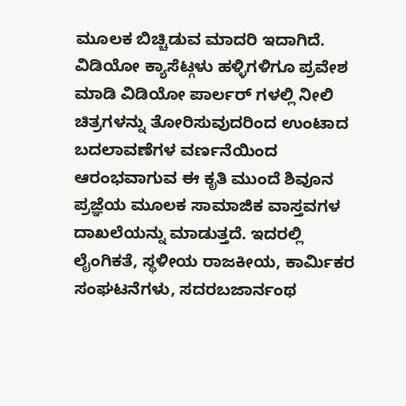ಮೂಲಕ ಬಿಚ್ಚಿಡುವ ಮಾದರಿ ಇದಾಗಿದೆ. ವಿಡಿಯೋ ಕ್ಯಾಸೆಟ್ಗಳು ಹಳ್ಳಿಗಳಿಗೂ ಪ್ರವೇಶ ಮಾಡಿ ವಿಡಿಯೋ ಪಾರ್ಲರ್ ಗಳಲ್ಲಿ ನೀಲಿ ಚಿತ್ರಗಳನ್ನು ತೋರಿಸುವುದರಿಂದ ಉಂಟಾದ ಬದಲಾವಣೆಗಳ ವರ್ಣನೆಯಿಂದ ಆರಂಭವಾಗುವ ಈ ಕೃತಿ ಮುಂದೆ ಶಿವೂನ ಪ್ರಜ್ಞೆಯ ಮೂಲಕ ಸಾಮಾಜಿಕ ವಾಸ್ತವಗಳ ದಾಖಲೆಯನ್ನು ಮಾಡುತ್ತದೆ. ಇದರಲ್ಲಿ ಲೈಂಗಿಕತೆ, ಸ್ಥಳೀಯ ರಾಜಕೀಯ, ಕಾರ್ಮಿಕರ ಸಂಘಟನೆಗಳು, ಸದರಬಜಾರ್ನಂಥ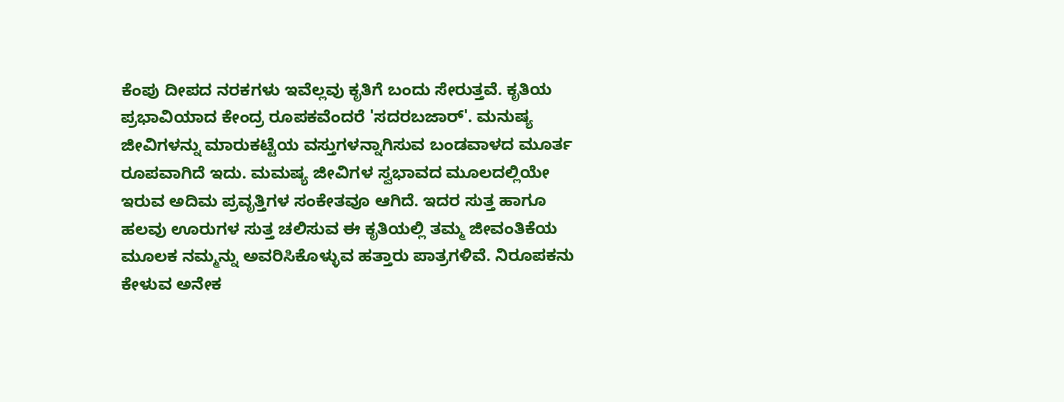ಕೆಂಪು ದೀಪದ ನರಕಗಳು ಇವೆಲ್ಲವು ಕೃತಿಗೆ ಬಂದು ಸೇರುತ್ತವೆ. ಕೃತಿಯ ಪ್ರಭಾವಿಯಾದ ಕೇಂದ್ರ ರೂಪಕವೆಂದರೆ 'ಸದರಬಜಾರ್'. ಮನುಷ್ಯ ಜೀವಿಗಳನ್ನು ಮಾರುಕಟ್ಟೆಯ ವಸ್ತುಗಳನ್ನಾಗಿಸುವ ಬಂಡವಾಳದ ಮೂರ್ತ ರೂಪವಾಗಿದೆ ಇದು. ಮಮಷ್ಯ ಜೀವಿಗಳ ಸ್ವಭಾವದ ಮೂಲದಲ್ಲಿಯೇ ಇರುವ ಅದಿಮ ಪ್ರವೃತ್ತಿಗಳ ಸಂಕೇತವೂ ಆಗಿದೆ. ಇದರ ಸುತ್ತ ಹಾಗೂ ಹಲವು ಊರುಗಳ ಸುತ್ತ ಚಲಿಸುವ ಈ ಕೃತಿಯಲ್ಲಿ ತಮ್ಮ ಜೀವಂತಿಕೆಯ ಮೂಲಕ ನಮ್ಮನ್ನು ಅವರಿಸಿಕೊಳ್ಳುವ ಹತ್ತಾರು ಪಾತ್ರಗಳಿವೆ. ನಿರೂಪಕನು ಕೇಳುವ ಅನೇಕ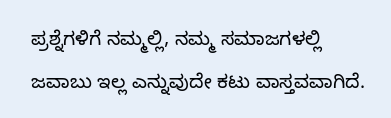ಪ್ರಶ್ನೆಗಳಿಗೆ ನಮ್ಮಲ್ಲಿ, ನಮ್ಮ ಸಮಾಜಗಳಲ್ಲಿ ಜವಾಬು ಇಲ್ಲ ಎನ್ನುವುದೇ ಕಟು ವಾಸ್ತವವಾಗಿದೆ.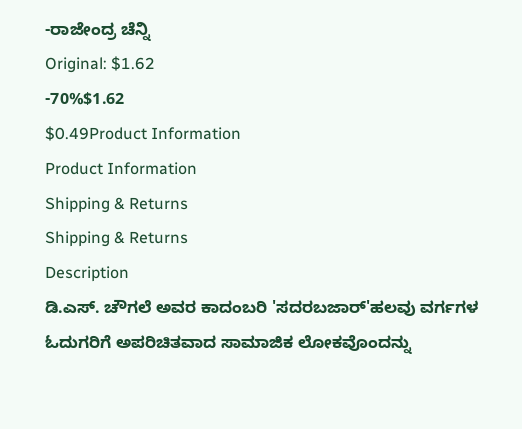-ರಾಜೇಂದ್ರ ಚೆನ್ನಿ
Original: $1.62
-70%$1.62
$0.49Product Information
Product Information
Shipping & Returns
Shipping & Returns
Description
ಡಿ.ಎಸ್. ಚೌಗಲೆ ಅವರ ಕಾದಂಬರಿ 'ಸದರಬಜಾರ್'ಹಲವು ವರ್ಗಗಳ ಓದುಗರಿಗೆ ಅಪರಿಚಿತವಾದ ಸಾಮಾಜಿಕ ಲೋಕವೊಂದನ್ನು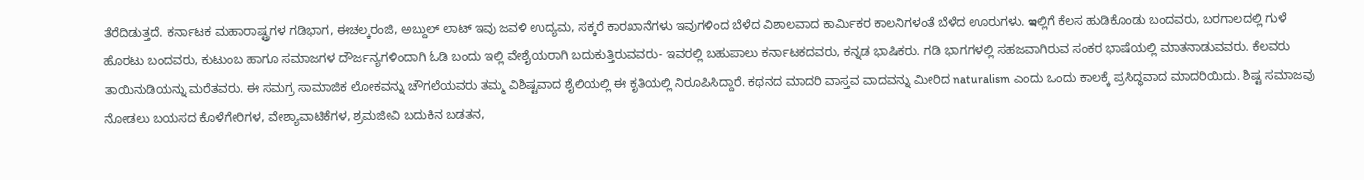ತೆರೆದಿಡುತ್ತದೆ. ಕರ್ನಾಟಕ ಮಹಾರಾಷ್ಟ್ರಗಳ ಗಡಿಭಾಗ, ಈಚಲ್ಕರಂಜಿ, ಅಬ್ದುಲ್ ಲಾಟ್ ಇವು ಜವಳಿ ಉದ್ಯಮ, ಸಕ್ಕರೆ ಕಾರಖಾನೆಗಳು ಇವುಗಳಿಂದ ಬೆಳೆದ ವಿಶಾಲವಾದ ಕಾರ್ಮಿಕರ ಕಾಲನಿಗಳಂತೆ ಬೆಳೆದ ಊರುಗಳು. ఇಲ್ಲಿಗೆ ಕೆಲಸ ಹುಡಿಕೊಂಡು ಬಂದವರು, ಬರಗಾಲದಲ್ಲಿ ಗುಳೆ ಹೊರಟು ಬಂದವರು, ಕುಟುಂಬ ಹಾಗೂ ಸಮಾಜಗಳ ದೌರ್ಜನ್ಯಗಳಿಂದಾಗಿ ಓಡಿ ಬಂದು ಇಲ್ಲಿ ವೇಶೈಯರಾಗಿ ಬದುಕುತ್ತಿರುವವರು- ಇವರಲ್ಲಿ ಬಹುಪಾಲು ಕರ್ನಾಟಕದವರು, ಕನ್ನಡ ಭಾಷಿಕರು. ಗಡಿ ಭಾಗಗಳಲ್ಲಿ ಸಹಜವಾಗಿರುವ ಸಂಕರ ಭಾಷೆಯಲ್ಲಿ ಮಾತನಾಡುವವರು. ಕೆಲವರು ತಾಯಿನುಡಿಯನ್ನು ಮರೆತವರು. ಈ ಸಮಗ್ರ ಸಾಮಾಜಿಕ ಲೋಕವನ್ನು ಚೌಗಲೆಯವರು ತಮ್ಮ ವಿಶಿಷ್ಟವಾದ ಶೈಲಿಯಲ್ಲಿ ಈ ಕೃತಿಯಲ್ಲಿ ನಿರೂಪಿಸಿದ್ದಾರೆ. ಕಥನದ ಮಾದರಿ ವಾಸ್ತವ ವಾದವನ್ನು ಮೀರಿದ naturalism ಎಂದು ಒಂದು ಕಾಲಕ್ಕೆ ಪ್ರಸಿದ್ಧವಾದ ಮಾದರಿಯಿದು. ಶಿಷ್ಟ ಸಮಾಜವು ನೋಡಲು ಬಯಸದ ಕೊಳೆಗೇರಿಗಳ, ವೇಶ್ಯಾವಾಟಿಕೆಗಳ, ಶ್ರಮಜೀವಿ ಬದುಕಿನ ಬಡತನ,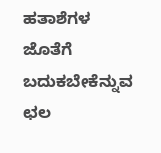ಹತಾಶೆಗಳ ಜೊತೆಗೆ ಬದುಕಬೇಕೆನ್ನುವ ಛಲ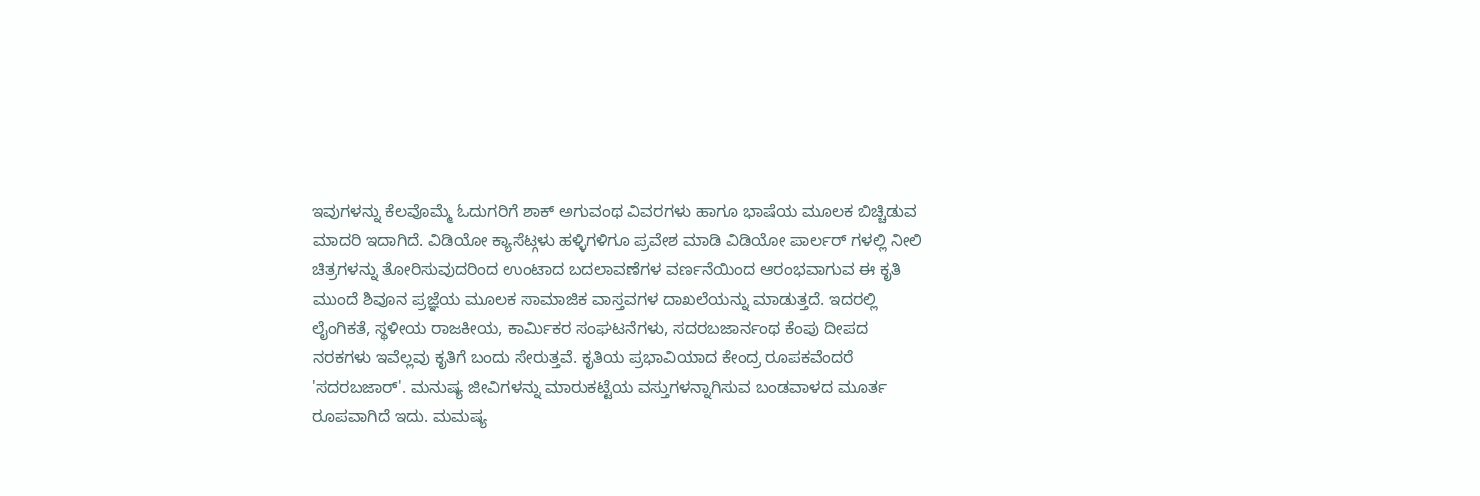ಇವುಗಳನ್ನು ಕೆಲವೊಮ್ಮೆ ಓದುಗರಿಗೆ ಶಾಕ್ ಅಗುವಂಥ ವಿವರಗಳು ಹಾಗೂ ಭಾಷೆಯ ಮೂಲಕ ಬಿಚ್ಚಿಡುವ ಮಾದರಿ ಇದಾಗಿದೆ. ವಿಡಿಯೋ ಕ್ಯಾಸೆಟ್ಗಳು ಹಳ್ಳಿಗಳಿಗೂ ಪ್ರವೇಶ ಮಾಡಿ ವಿಡಿಯೋ ಪಾರ್ಲರ್ ಗಳಲ್ಲಿ ನೀಲಿ ಚಿತ್ರಗಳನ್ನು ತೋರಿಸುವುದರಿಂದ ಉಂಟಾದ ಬದಲಾವಣೆಗಳ ವರ್ಣನೆಯಿಂದ ಆರಂಭವಾಗುವ ಈ ಕೃತಿ ಮುಂದೆ ಶಿವೂನ ಪ್ರಜ್ಞೆಯ ಮೂಲಕ ಸಾಮಾಜಿಕ ವಾಸ್ತವಗಳ ದಾಖಲೆಯನ್ನು ಮಾಡುತ್ತದೆ. ಇದರಲ್ಲಿ ಲೈಂಗಿಕತೆ, ಸ್ಥಳೀಯ ರಾಜಕೀಯ, ಕಾರ್ಮಿಕರ ಸಂಘಟನೆಗಳು, ಸದರಬಜಾರ್ನಂಥ ಕೆಂಪು ದೀಪದ ನರಕಗಳು ಇವೆಲ್ಲವು ಕೃತಿಗೆ ಬಂದು ಸೇರುತ್ತವೆ. ಕೃತಿಯ ಪ್ರಭಾವಿಯಾದ ಕೇಂದ್ರ ರೂಪಕವೆಂದರೆ 'ಸದರಬಜಾರ್'. ಮನುಷ್ಯ ಜೀವಿಗಳನ್ನು ಮಾರುಕಟ್ಟೆಯ ವಸ್ತುಗಳನ್ನಾಗಿಸುವ ಬಂಡವಾಳದ ಮೂರ್ತ ರೂಪವಾಗಿದೆ ಇದು. ಮಮಷ್ಯ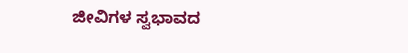ಜೀವಿಗಳ ಸ್ವಭಾವದ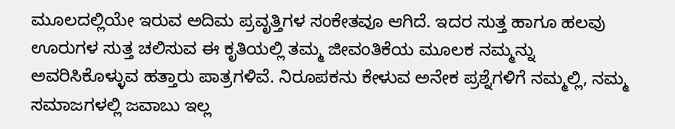ಮೂಲದಲ್ಲಿಯೇ ಇರುವ ಅದಿಮ ಪ್ರವೃತ್ತಿಗಳ ಸಂಕೇತವೂ ಆಗಿದೆ. ಇದರ ಸುತ್ತ ಹಾಗೂ ಹಲವು ಊರುಗಳ ಸುತ್ತ ಚಲಿಸುವ ಈ ಕೃತಿಯಲ್ಲಿ ತಮ್ಮ ಜೀವಂತಿಕೆಯ ಮೂಲಕ ನಮ್ಮನ್ನು ಅವರಿಸಿಕೊಳ್ಳುವ ಹತ್ತಾರು ಪಾತ್ರಗಳಿವೆ. ನಿರೂಪಕನು ಕೇಳುವ ಅನೇಕ ಪ್ರಶ್ನೆಗಳಿಗೆ ನಮ್ಮಲ್ಲಿ, ನಮ್ಮ ಸಮಾಜಗಳಲ್ಲಿ ಜವಾಬು ಇಲ್ಲ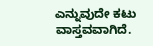ಎನ್ನುವುದೇ ಕಟು ವಾಸ್ತವವಾಗಿದೆ.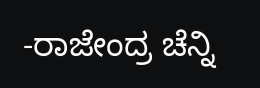-ರಾಜೇಂದ್ರ ಚೆನ್ನಿ